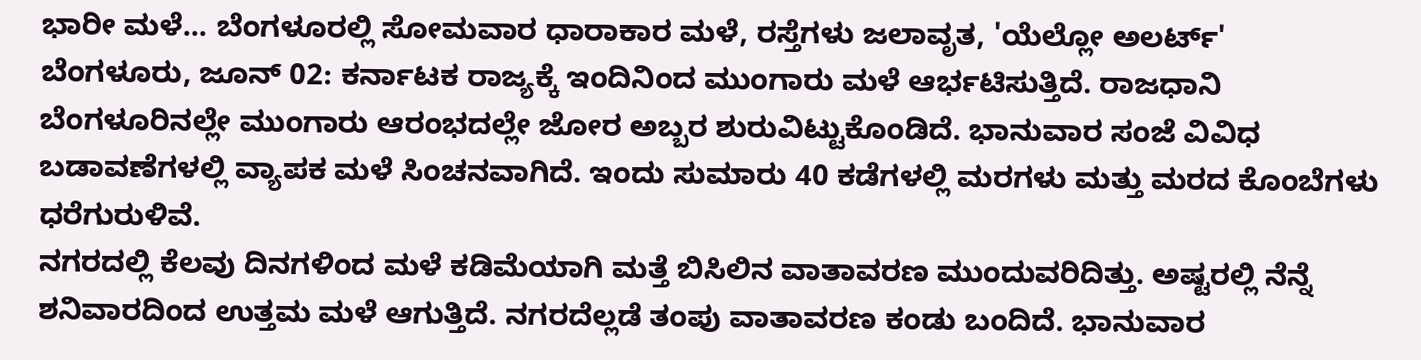ಭಾರೀ ಮಳೆ... ಬೆಂಗಳೂರಲ್ಲಿ ಸೋಮವಾರ ಧಾರಾಕಾರ ಮಳೆ, ರಸ್ತೆಗಳು ಜಲಾವೃತ, 'ಯೆಲ್ಲೋ ಅಲರ್ಟ್'
ಬೆಂಗಳೂರು, ಜೂನ್ 02: ಕರ್ನಾಟಕ ರಾಜ್ಯಕ್ಕೆ ಇಂದಿನಿಂದ ಮುಂಗಾರು ಮಳೆ ಆರ್ಭಟಿಸುತ್ತಿದೆ. ರಾಜಧಾನಿ ಬೆಂಗಳೂರಿನಲ್ಲೇ ಮುಂಗಾರು ಆರಂಭದಲ್ಲೇ ಜೋರ ಅಬ್ಬರ ಶುರುವಿಟ್ಟುಕೊಂಡಿದೆ. ಭಾನುವಾರ ಸಂಜೆ ವಿವಿಧ ಬಡಾವಣೆಗಳಲ್ಲಿ ವ್ಯಾಪಕ ಮಳೆ ಸಿಂಚನವಾಗಿದೆ. ಇಂದು ಸುಮಾರು 40 ಕಡೆಗಳಲ್ಲಿ ಮರಗಳು ಮತ್ತು ಮರದ ಕೊಂಬೆಗಳು ಧರೆಗುರುಳಿವೆ.
ನಗರದಲ್ಲಿ ಕೆಲವು ದಿನಗಳಿಂದ ಮಳೆ ಕಡಿಮೆಯಾಗಿ ಮತ್ತೆ ಬಿಸಿಲಿನ ವಾತಾವರಣ ಮುಂದುವರಿದಿತ್ತು. ಅಷ್ಟರಲ್ಲಿ ನೆನ್ನೆ ಶನಿವಾರದಿಂದ ಉತ್ತಮ ಮಳೆ ಆಗುತ್ತಿದೆ. ನಗರದೆಲ್ಲಡೆ ತಂಪು ವಾತಾವರಣ ಕಂಡು ಬಂದಿದೆ. ಭಾನುವಾರ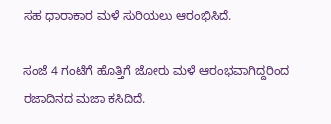ಸಹ ಧಾರಾಕಾರ ಮಳೆ ಸುರಿಯಲು ಆರಂಭಿಸಿದೆ.

ಸಂಜೆ 4 ಗಂಟೆಗೆ ಹೊತ್ತಿಗೆ ಜೋರು ಮಳೆ ಆರಂಭವಾಗಿದ್ದರಿಂದ ರಜಾದಿನದ ಮಜಾ ಕಸಿದಿದೆ.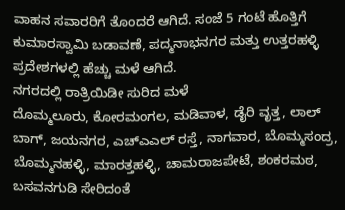ವಾಹನ ಸವಾರರಿಗೆ ತೊಂದರೆ ಆಗಿದೆ. ಸಂಜೆ 5 ಗಂಟೆ ಹೊತ್ತಿಗೆ ಕುಮಾರಸ್ವಾಮಿ ಬಡಾವಣೆ, ಪದ್ಮನಾಭನಗರ ಮತ್ತು ಉತ್ತರಹಳ್ಳಿ ಪ್ರದೇಶಗಳಲ್ಲಿ ಹೆಚ್ಚು ಮಳೆ ಆಗಿದೆ.
ನಗರದಲ್ಲಿ ರಾತ್ರಿಯಿಡೀ ಸುರಿದ ಮಳೆ
ದೊಮ್ಮಲೂರು, ಕೋರಮಂಗಲ, ಮಡಿವಾಳ, ಡೈರಿ ವೃತ್ತ, ಲಾಲ್ ಬಾಗ್, ಜಯನಗರ, ಎಚ್ಎಎಲ್ ರಸ್ತೆ, ನಾಗವಾರ, ಬೊಮ್ಮಸಂದ್ರ, ಬೊಮ್ಮನಹಳ್ಳಿ, ಮಾರತ್ತಹಳ್ಳಿ, ಚಾಮರಾಜಪೇಟೆ, ಶಂಕರಮಠ, ಬಸವನಗುಡಿ ಸೇರಿದಂತೆ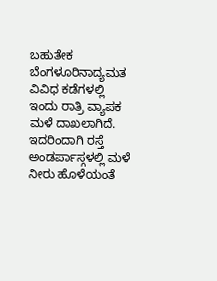ಬಹುತೇಕ ಬೆಂಗಳೂರಿನಾದ್ಯಮತ ವಿವಿಧ ಕಡೆಗಳಲ್ಲಿ ಇಂದು ರಾತ್ರಿ ವ್ಯಾಪಕ ಮಳೆ ದಾಖಲಾಗಿದೆ.
ಇದರಿಂದಾಗಿ ರಸ್ತೆ ಅಂಡರ್ಪಾಸ್ಗಳಲ್ಲಿ ಮಳೆ ನೀರು ಹೊಳೆಯಂತೆ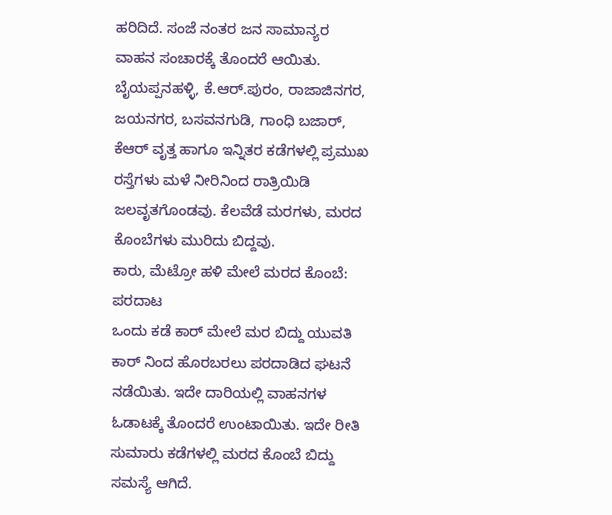ಹರಿದಿದೆ. ಸಂಜೆ ನಂತರ ಜನ ಸಾಮಾನ್ಯರ ವಾಹನ ಸಂಚಾರಕ್ಕೆ ತೊಂದರೆ ಆಯಿತು. ಬೈಯಪ್ಪನಹಳ್ಳಿ, ಕೆ.ಆರ್.ಪುರಂ, ರಾಜಾಜಿನಗರ, ಜಯನಗರ, ಬಸವನಗುಡಿ, ಗಾಂಧಿ ಬಜಾರ್, ಕೆಆರ್ ವೃತ್ತ ಹಾಗೂ ಇನ್ನಿತರ ಕಡೆಗಳಲ್ಲಿ ಪ್ರಮುಖ ರಸ್ತೆಗಳು ಮಳೆ ನೀರಿನಿಂದ ರಾತ್ರಿಯಿಡಿ ಜಲವೃತಗೊಂಡವು. ಕೆಲವೆಡೆ ಮರಗಳು, ಮರದ ಕೊಂಬೆಗಳು ಮುರಿದು ಬಿದ್ದವು.
ಕಾರು, ಮೆಟ್ರೋ ಹಳಿ ಮೇಲೆ ಮರದ ಕೊಂಬೆ: ಪರದಾಟ
ಒಂದು ಕಡೆ ಕಾರ್ ಮೇಲೆ ಮರ ಬಿದ್ದು ಯುವತಿ ಕಾರ್ ನಿಂದ ಹೊರಬರಲು ಪರದಾಡಿದ ಘಟನೆ ನಡೆಯಿತು. ಇದೇ ದಾರಿಯಲ್ಲಿ ವಾಹನಗಳ ಓಡಾಟಕ್ಕೆ ತೊಂದರೆ ಉಂಟಾಯಿತು. ಇದೇ ರೀತಿ ಸುಮಾರು ಕಡೆಗಳಲ್ಲಿ ಮರದ ಕೊಂಬೆ ಬಿದ್ದು ಸಮಸ್ಯೆ ಆಗಿದೆ.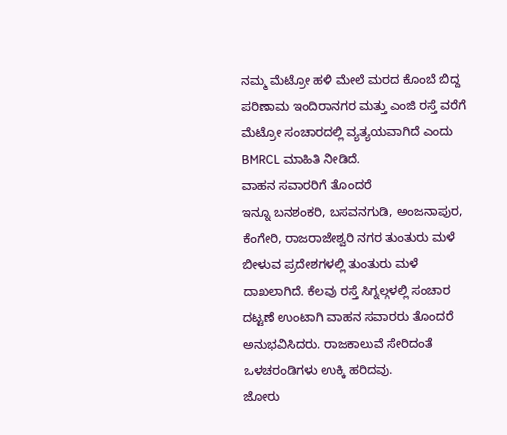ನಮ್ಮ ಮೆಟ್ರೋ ಹಳಿ ಮೇಲೆ ಮರದ ಕೊಂಬೆ ಬಿದ್ದ ಪರಿಣಾಮ ಇಂದಿರಾನಗರ ಮತ್ತು ಎಂಜಿ ರಸ್ತೆ ವರೆಗೆ ಮೆಟ್ರೋ ಸಂಚಾರದಲ್ಲಿ ವ್ಯತ್ಯಯವಾಗಿದೆ ಎಂದು BMRCL ಮಾಹಿತಿ ನೀಡಿದೆ.
ವಾಹನ ಸವಾರರಿಗೆ ತೊಂದರೆ
ಇನ್ನೂ ಬನಶಂಕರಿ, ಬಸವನಗುಡಿ, ಅಂಜನಾಪುರ, ಕೆಂಗೇರಿ, ರಾಜರಾಜೇಶ್ವರಿ ನಗರ ತುಂತುರು ಮಳೆ ಬೀಳುವ ಪ್ರದೇಶಗಳಲ್ಲಿ ತುಂತುರು ಮಳೆ ದಾಖಲಾಗಿದೆ. ಕೆಲವು ರಸ್ತೆ ಸಿಗ್ನಲ್ಗಳಲ್ಲಿ ಸಂಚಾರ ದಟ್ಟಣೆ ಉಂಟಾಗಿ ವಾಹನ ಸವಾರರು ತೊಂದರೆ ಅನುಭವಿಸಿದರು. ರಾಜಕಾಲುವೆ ಸೇರಿದಂತೆ ಒಳಚರಂಡಿಗಳು ಉಕ್ಕಿ ಹರಿದವು.
ಜೋರು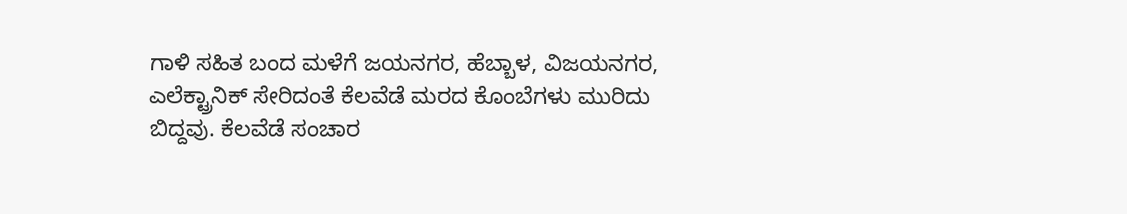ಗಾಳಿ ಸಹಿತ ಬಂದ ಮಳೆಗೆ ಜಯನಗರ, ಹೆಬ್ಬಾಳ, ವಿಜಯನಗರ, ಎಲೆಕ್ಟ್ರಾನಿಕ್ ಸೇರಿದಂತೆ ಕೆಲವೆಡೆ ಮರದ ಕೊಂಬೆಗಳು ಮುರಿದು ಬಿದ್ದವು. ಕೆಲವೆಡೆ ಸಂಚಾರ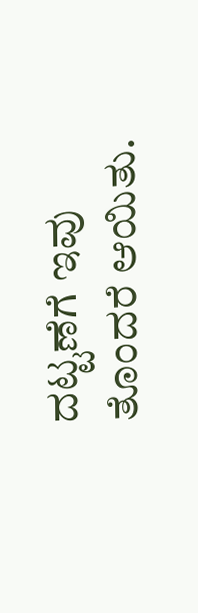ದಟ್ಟಣೆಗೆ ಇವು ತೊಂದರೆ ಆಯಿತು.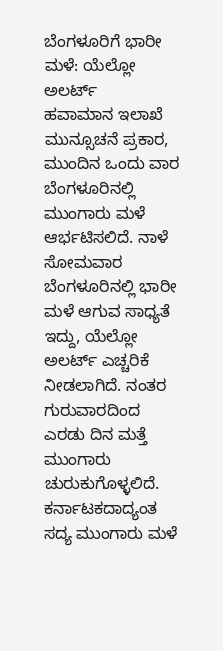ಬೆಂಗಳೂರಿಗೆ ಭಾರೀ ಮಳೆ: ಯೆಲ್ಲೋ ಅಲರ್ಟ್
ಹವಾಮಾನ ಇಲಾಖೆ ಮುನ್ಸೂಚನೆ ಪ್ರಕಾರ, ಮುಂದಿನ ಒಂದು ವಾರ ಬೆಂಗಳೂರಿನಲ್ಲಿ ಮುಂಗಾರು ಮಳೆ ಆರ್ಭಟಿಸಲಿದೆ. ನಾಳೆ ಸೋಮವಾರ ಬೆಂಗಳೂರಿನಲ್ಲಿ ಭಾರೀ ಮಳೆ ಆಗುವ ಸಾಧ್ಯತೆ ಇದ್ದು, ಯೆಲ್ಲೋ ಅಲರ್ಟ್ ಎಚ್ಚರಿಕೆ ನೀಡಲಾಗಿದೆ. ನಂತರ ಗುರುವಾರದಿಂದ ಎರಡು ದಿನ ಮತ್ತೆ ಮುಂಗಾರು ಚುರುಕುಗೊಳ್ಳಲಿದೆ.
ಕರ್ನಾಟಕದಾದ್ಯಂತ ಸದ್ಯ ಮುಂಗಾರು ಮಳೆ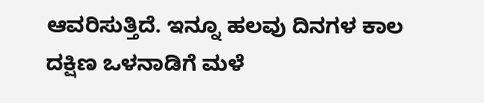ಆವರಿಸುತ್ತಿದೆ. ಇನ್ನೂ ಹಲವು ದಿನಗಳ ಕಾಲ ದಕ್ಷಿಣ ಒಳನಾಡಿಗೆ ಮಳೆ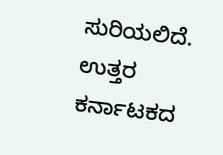ಸುರಿಯಲಿದೆ. ಉತ್ತರ ಕರ್ನಾಟಕದ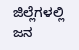ಜಿಲ್ಲೆಗಳಲ್ಲಿ ಜನ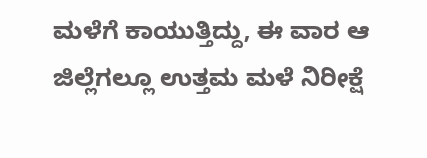ಮಳೆಗೆ ಕಾಯುತ್ತಿದ್ದು, ಈ ವಾರ ಆ ಜಿಲ್ಲೆಗಲ್ಲೂ ಉತ್ತಮ ಮಳೆ ನಿರೀಕ್ಷೆ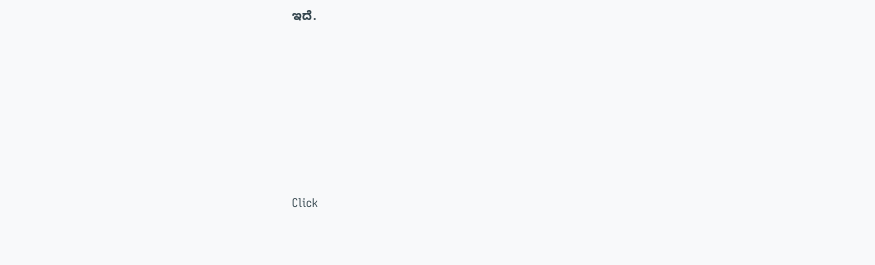ಇದೆ.












Click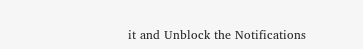it and Unblock the Notifications